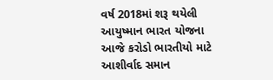વર્ષ 2018માં શરૂ થયેલી આયુષ્માન ભારત યોજના આજે કરોડો ભારતીયો માટે આશીર્વાદ સમાન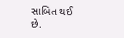સાબિત થઈ છે.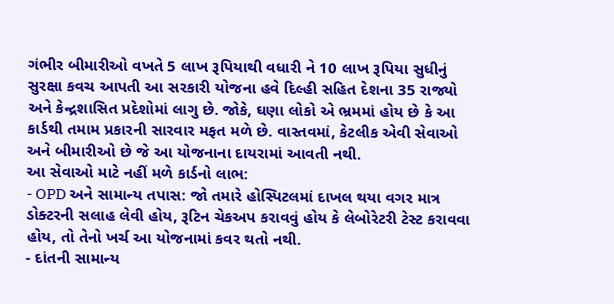ગંભીર બીમારીઓ વખતે 5 લાખ રૂપિયાથી વધારી ને 10 લાખ રૂપિયા સુધીનું સુરક્ષા કવચ આપતી આ સરકારી યોજના હવે દિલ્હી સહિત દેશના 35 રાજ્યો અને કેન્દ્રશાસિત પ્રદેશોમાં લાગુ છે. જોકે, ઘણા લોકો એ ભ્રમમાં હોય છે કે આ કાર્ડથી તમામ પ્રકારની સારવાર મફત મળે છે. વાસ્તવમાં, કેટલીક એવી સેવાઓ અને બીમારીઓ છે જે આ યોજનાના દાયરામાં આવતી નથી.
આ સેવાઓ માટે નહીં મળે કાર્ડનો લાભ:
- OPD અને સામાન્ય તપાસ: જો તમારે હોસ્પિટલમાં દાખલ થયા વગર માત્ર ડોક્ટરની સલાહ લેવી હોય, રૂટિન ચેકઅપ કરાવવું હોય કે લેબોરેટરી ટેસ્ટ કરાવવા હોય, તો તેનો ખર્ચ આ યોજનામાં કવર થતો નથી.
- દાંતની સામાન્ય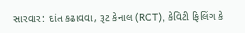સારવાર: દાંત કઢાવવા, રૂટ કેનાલ (RCT), કેવિટી ફિલિંગ કે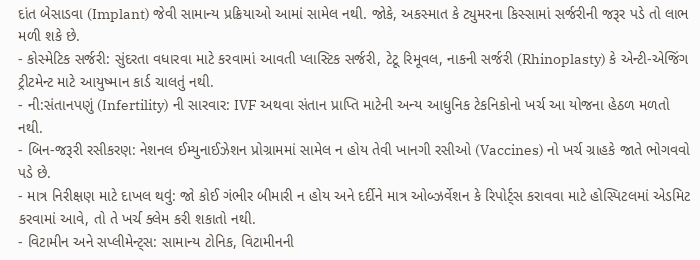દાંત બેસાડવા (Implant) જેવી સામાન્ય પ્રક્રિયાઓ આમાં સામેલ નથી. જોકે, અકસ્માત કે ટ્યુમરના કિસ્સામાં સર્જરીની જરૂર પડે તો લાભ મળી શકે છે.
- કોસ્મેટિક સર્જરી: સુંદરતા વધારવા માટે કરવામાં આવતી પ્લાસ્ટિક સર્જરી, ટેટૂ રિમૂવલ, નાકની સર્જરી (Rhinoplasty) કે એન્ટી-એજિંગ ટ્રીટમેન્ટ માટે આયુષ્માન કાર્ડ ચાલતું નથી.
- ની:સંતાનપણું (Infertility) ની સારવાર: IVF અથવા સંતાન પ્રાપ્તિ માટેની અન્ય આધુનિક ટેકનિકોનો ખર્ચ આ યોજના હેઠળ મળતો નથી.
- બિન-જરૂરી રસીકરણ: નેશનલ ઈમ્યુનાઈઝેશન પ્રોગ્રામમાં સામેલ ન હોય તેવી ખાનગી રસીઓ (Vaccines) નો ખર્ચ ગ્રાહકે જાતે ભોગવવો પડે છે.
- માત્ર નિરીક્ષણ માટે દાખલ થવું: જો કોઈ ગંભીર બીમારી ન હોય અને દર્દીને માત્ર ઓબ્ઝર્વેશન કે રિપોર્ટ્સ કરાવવા માટે હોસ્પિટલમાં એડમિટ કરવામાં આવે, તો તે ખર્ચ ક્લેમ કરી શકાતો નથી.
- વિટામીન અને સપ્લીમેન્ટ્સ: સામાન્ય ટોનિક, વિટામીનની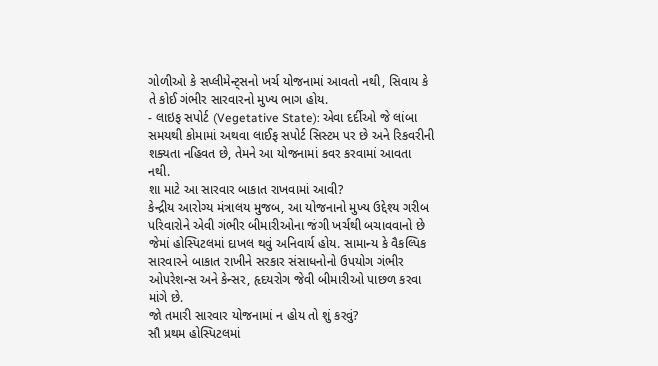ગોળીઓ કે સપ્લીમેન્ટ્સનો ખર્ચ યોજનામાં આવતો નથી, સિવાય કે તે કોઈ ગંભીર સારવારનો મુખ્ય ભાગ હોય.
- લાઇફ સપોર્ટ (Vegetative State): એવા દર્દીઓ જે લાંબા સમયથી કોમામાં અથવા લાઈફ સપોર્ટ સિસ્ટમ પર છે અને રિકવરીની શક્યતા નહિવત છે, તેમને આ યોજનામાં કવર કરવામાં આવતા નથી.
શા માટે આ સારવાર બાકાત રાખવામાં આવી?
કેન્દ્રીય આરોગ્ય મંત્રાલય મુજબ, આ યોજનાનો મુખ્ય ઉદ્દેશ્ય ગરીબ પરિવારોને એવી ગંભીર બીમારીઓના જંગી ખર્ચથી બચાવવાનો છે જેમાં હોસ્પિટલમાં દાખલ થવું અનિવાર્ય હોય. સામાન્ય કે વૈકલ્પિક સારવારને બાકાત રાખીને સરકાર સંસાધનોનો ઉપયોગ ગંભીર ઓપરેશન્સ અને કેન્સર, હૃદયરોગ જેવી બીમારીઓ પાછળ કરવા માંગે છે.
જો તમારી સારવાર યોજનામાં ન હોય તો શું કરવું?
સૌ પ્રથમ હોસ્પિટલમાં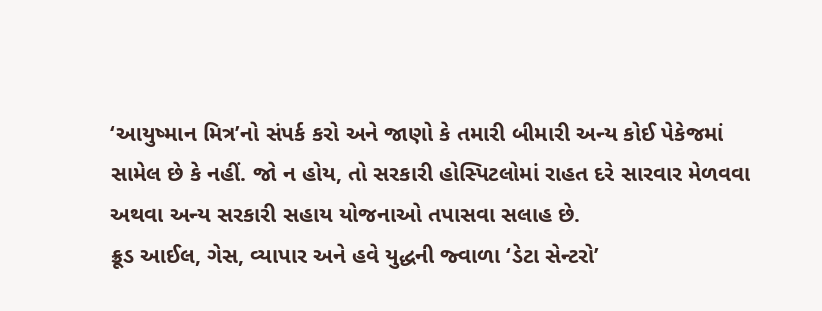‘આયુષ્માન મિત્ર’નો સંપર્ક કરો અને જાણો કે તમારી બીમારી અન્ય કોઈ પેકેજમાં સામેલ છે કે નહીં. જો ન હોય, તો સરકારી હોસ્પિટલોમાં રાહત દરે સારવાર મેળવવા અથવા અન્ય સરકારી સહાય યોજનાઓ તપાસવા સલાહ છે.
ક્રૂડ આઈલ, ગેસ, વ્યાપાર અને હવે યુદ્ધની જ્વાળા ‘ડેટા સેન્ટરો’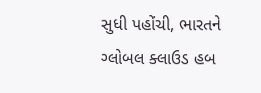સુધી પહોંચી, ભારતને ગ્લોબલ ક્લાઉડ હબ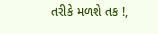તરીકે મળશે તક !,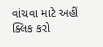વાંચવા માટે અહીં ક્લિક કરો